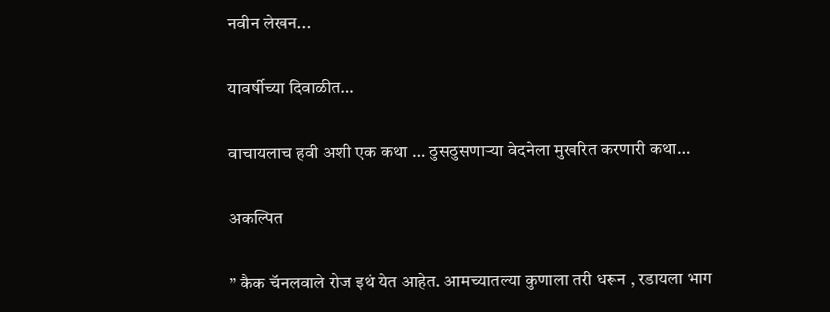नवीन लेखन...

यावर्षीच्या दिवाळीत…

वाचायलाच हवी अशी एक कथा … ठुसठुसणाऱ्या वेदनेला मुखरित करणारी कथा…

अकल्पित

” कैक चॅनलवाले रोज इथं येत आहेत. आमच्यातल्या कुणाला तरी धरून , रडायला भाग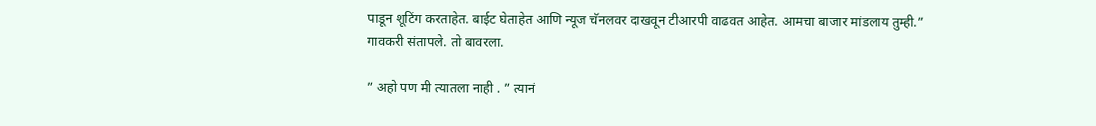पाडून शूटिंग करताहेत. बाईट घेताहेत आणि न्यूज चॅनलवर दाखवून टीआरपी वाढवत आहेत. आमचा बाजार मांडलाय तुम्ही.”
गावकरी संतापले. तो बावरला.

” अहो पण मी त्यातला नाही . ” त्यानं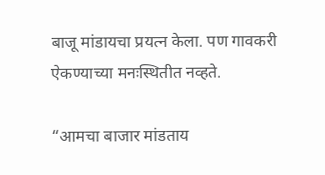बाजू मांडायचा प्रयत्न केला. पण गावकरी ऐकण्याच्या मनःस्थितीत नव्हते.

“आमचा बाजार मांडताय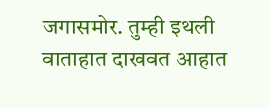जगासमोर. तुम्ही इथली वाताहात दाखवत आहात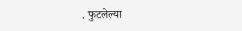. फुटलेल्या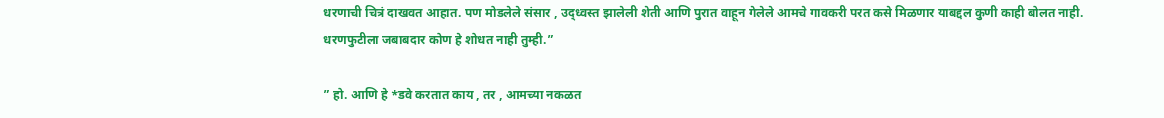धरणाची चित्रं दाखवत आहात. पण मोडलेले संसार , उद्ध्वस्त झालेली शेती आणि पुरात वाहून गेलेले आमचे गावकरी परत कसे मिळणार याबद्दल कुणी काही बोलत नाही. धरणफुटीला जबाबदार कोण हे शोधत नाही तुम्ही.”

” हो. आणि हे *डवे करतात काय , तर , आमच्या नकळत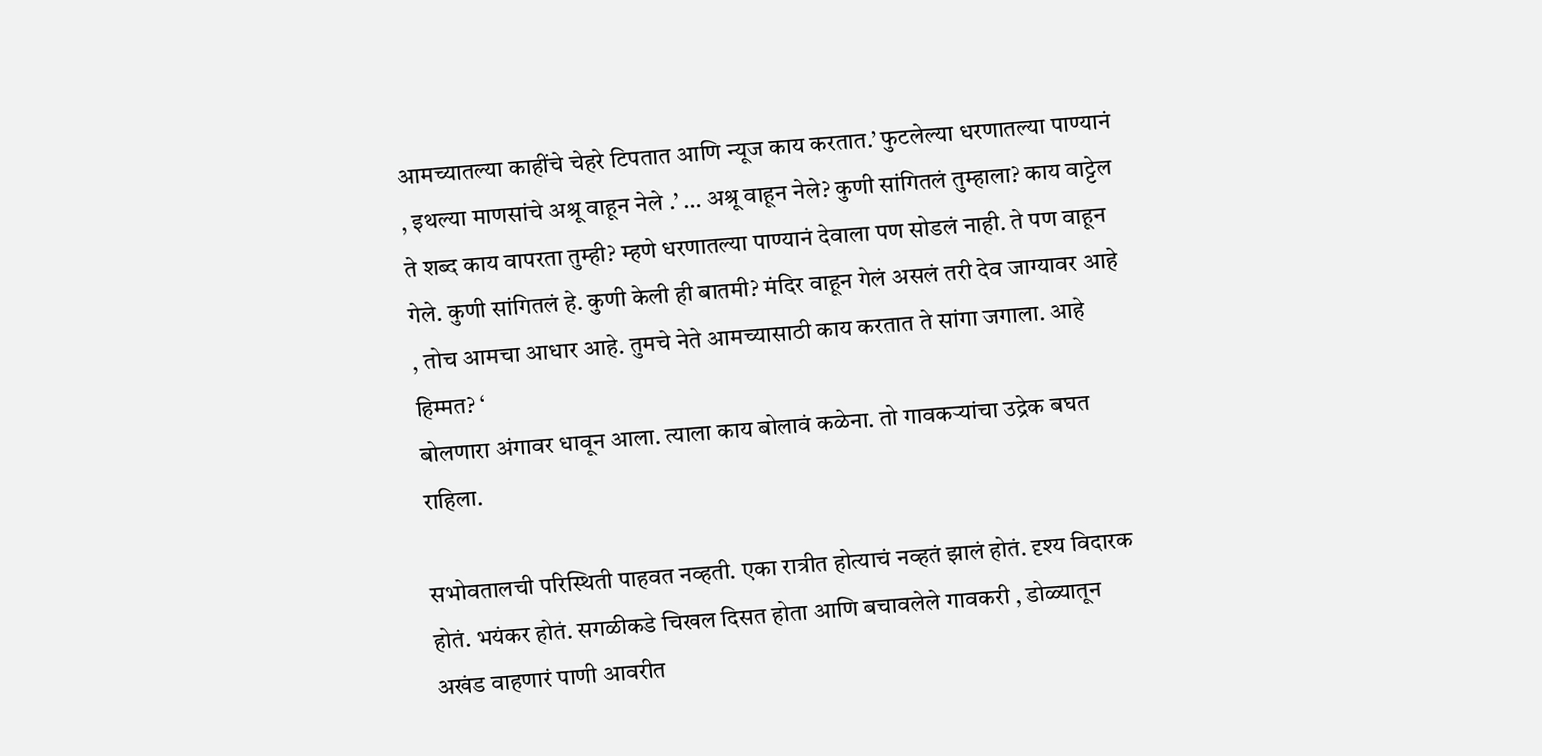आमच्यातल्या काहींचे चेहरे टिपतात आणि न्यूज काय करतात.’ फुटलेल्या धरणातल्या पाण्यानं , इथल्या माणसांचे अश्रू वाहून नेले .’ … अश्रू वाहून नेले? कुणी सांगितलं तुम्हाला? काय वाट्टेल ते शब्द काय वापरता तुम्ही? म्हणे धरणातल्या पाण्यानं देवाला पण सोडलं नाही. ते पण वाहून गेले. कुणी सांगितलं हे. कुणी केली ही बातमी? मंदिर वाहून गेलं असलं तरी देव जाग्यावर आहे , तोच आमचा आधार आहे. तुमचे नेते आमच्यासाठी काय करतात ते सांगा जगाला. आहे हिम्मत? ‘
बोलणारा अंगावर धावून आला. त्याला काय बोलावं कळेना. तो गावकऱ्यांचा उद्रेक बघत राहिला.

सभोवतालची परिस्थिती पाहवत नव्हती. एका रात्रीत होत्याचं नव्हतं झालं होतं. दृश्य विदारक होतं. भयंकर होतं. सगळीकडे चिखल दिसत होता आणि बचावलेले गावकरी , डोळ्यातून अखंड वाहणारं पाणी आवरीत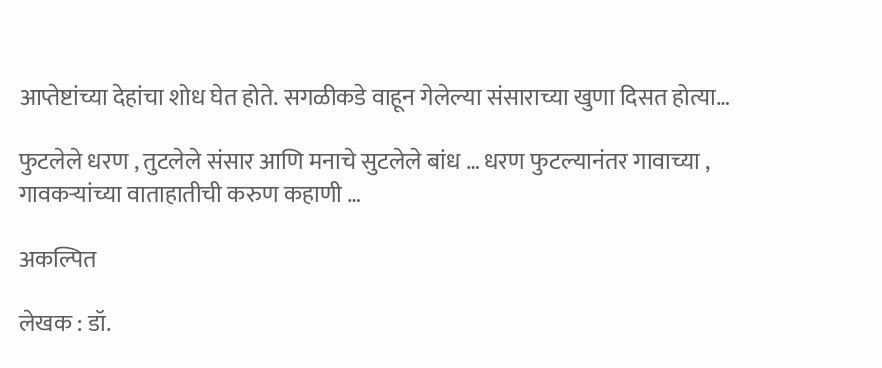आप्तेष्टांच्या देहांचा शोध घेत होते. सगळीकडे वाहून गेलेल्या संसाराच्या खुणा दिसत होत्या…

फुटलेले धरण , तुटलेले संसार आणि मनाचे सुटलेले बांध … धरण फुटल्यानंतर गावाच्या , गावकऱ्यांच्या वाताहातीची करुण कहाणी …

अकल्पित

लेखक : डॉ.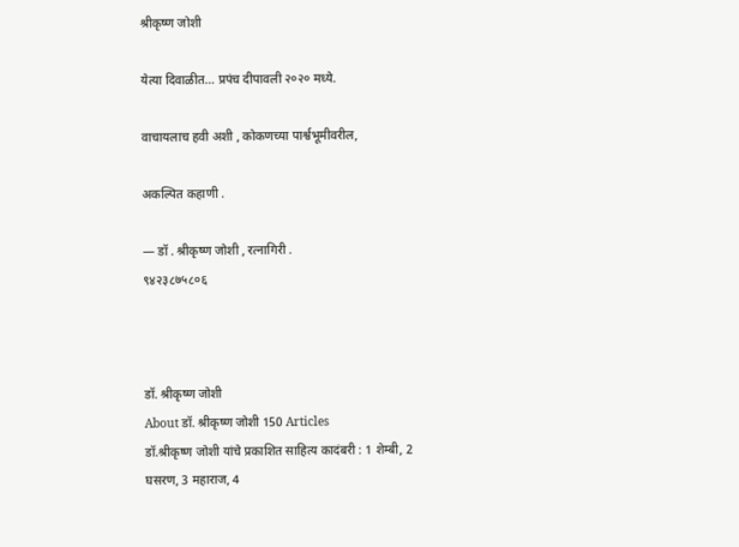श्रीकृष्ण जोशी

येत्या दिवाळीत… प्रपंच दीपावली २०२० मध्ये.

वाचायलाच हवी अशी , कोकणच्या पार्श्वभूमीवरील,

अकल्पित कहाणी .

— डॉ . श्रीकृष्ण जोशी , रत्नागिरी .
९४२३८७५८०६



डॉ. श्रीकृष्ण जोशी
About डॉ. श्रीकृष्ण जोशी 150 Articles
डॉ.श्रीकृष्ण जोशी यांचे प्रकाशित साहित्य कादंबरी : 1 शेम्बी, 2 घसरण, 3 महाराज, 4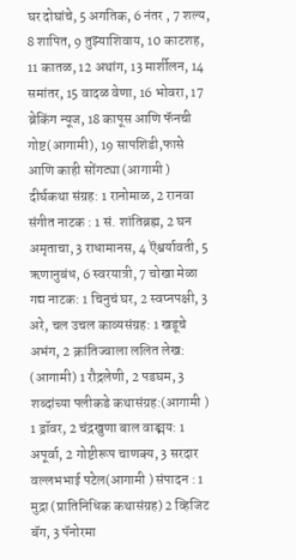घर दोघांचे, 5 अगतिक, 6 नंतर , 7 शल्य, 8 शापित, 9 तुझ्याशिवाय, 10 काटशह, 11 कातळ, 12 अथांग, 13 मार्शीलन, 14 समांतर, 15 वादळ वेणा, 16 भोवरा, 17 ब्रेकिंग न्यूज, 18 कापूस आणि फॅनची गोष्ट(आगामी), 19 सापशिडी,फासे आणि काही सोंगट्या (आगामी ) दीर्घकथा संग्रह: 1 रानोमाळ, 2 रानवा संगीत नाटक : 1 सं. शांतिब्रह्म, 2 घन अमृताचा, 3 राधामानस, 4 ऎश्वर्यावती, 5 ऋणानुबंध, 6 स्वरयात्री, 7 चोखा मेळा गद्य नाटक: 1 चिनुचं घर, 2 स्वप्नपक्षी, 3 अरे, चल उचल काव्यसंग्रह: 1 खडूचे अभंग, 2 क्रांतिज्वाला ललित लेख: (आगामी) 1 रौद्रलेणी, 2 पडघम, 3 शब्दांच्या पलीकडे कथासंग्रह:(आगामी ) 1 ड्रॉवर, 2 चंद्रखुणा बाल वाङ्मय: 1 अपूर्वा, 2 गोष्टीरूप चाणक्य, 3 सरदार वल्लभभाई पटेल(आगामी ) संपादन : 1 मुद्रा (प्रातिनिधिक कथासंग्रह) 2 व्हिजिट बॅग, 3 पॅनोरमा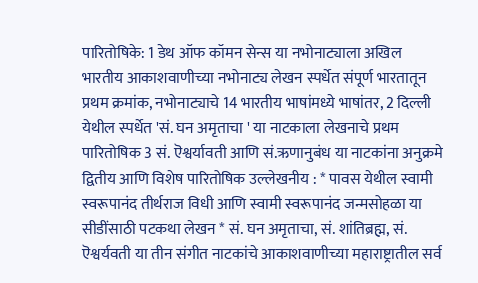पारितोषिके: 1 डेथ ऑफ कॉमन सेन्स या नभोनाट्याला अखिल भारतीय आकाशवाणीच्या नभोनाट्य लेखन स्पर्धेत संपूर्ण भारतातून प्रथम क्रमांक, नभोनाट्याचे 14 भारतीय भाषांमध्ये भाषांतर, 2 दिल्ली येथील स्पर्धेत 'सं. घन अमृताचा ' या नाटकाला लेखनाचे प्रथम पारितोषिक 3 सं. ऎश्वर्यावती आणि सं.ऋणानुबंध या नाटकांना अनुक्रमे द्वितीय आणि विशेष पारितोषिक उल्लेखनीय : * पावस येथील स्वामी स्वरूपानंद तीर्थराज विधी आणि स्वामी स्वरूपानंद जन्मसोहळा या सीडींसाठी पटकथा लेखन * सं. घन अमृताचा, सं. शांतिब्रह्म, सं. ऎश्वर्यवती या तीन संगीत नाटकांचे आकाशवाणीच्या महाराष्ट्रातील सर्व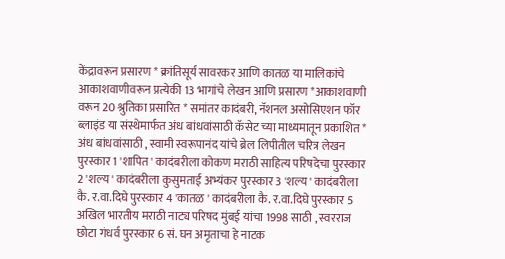केंद्रावरून प्रसारण * क्रांतिसूर्य सावरकर आणि कातळ या मालिकांचे आकाशवाणीवरून प्रत्येकी 13 भागांचे लेखन आणि प्रसारण *आकाशवाणी वरून 20 श्रुतिका प्रसारित * समांतर कादंबरी, नॅशनल असोसिएशन फॉर ब्लाइंड या संस्थेमार्फत अंध बांधवांसाठी कॅसेट च्या माध्यमातून प्रकाशित * अंध बांधवांसाठी , स्वामी स्वरूपानंद यांचे ब्रेल लिपीतील चरित्र लेखन पुरस्कार 1 'शापित ' कादंबरीला कोकण मराठी साहित्य परिषदेचा पुरस्कार 2 'शल्य ' कादंबरीला कुसुमताई अभ्यंकर पुरस्कार 3 'शल्य ' कादंबरीला कै. र.वा.दिघे पुरस्कार 4 'कातळ ' कादंबरीला कै. र.वा.दिघे पुरस्कार 5 अखिल भारतीय मराठी नाट्य परिषद मुंबई यांचा 1998 साठी , स्वरराज छोटा गंधर्व पुरस्कार 6 सं. घन अमृताचा हे नाटक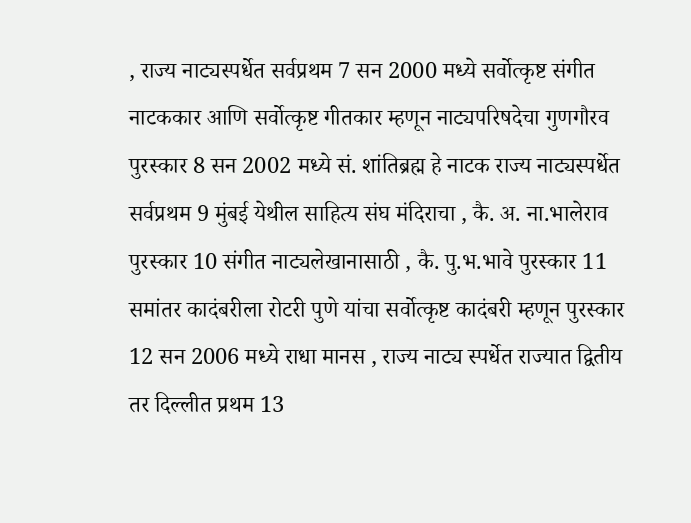, राज्य नाट्यस्पर्धेत सर्वप्रथम 7 सन 2000 मध्ये सर्वोत्कृष्ट संगीत नाटककार आणि सर्वोत्कृष्ट गीतकार म्हणून नाट्यपरिषदेचा गुणगौरव पुरस्कार 8 सन 2002 मध्ये सं. शांतिब्रह्म हे नाटक राज्य नाट्यस्पर्धेत सर्वप्रथम 9 मुंबई येथील साहित्य संघ मंदिराचा , कै. अ. ना.भालेराव पुरस्कार 10 संगीत नाट्यलेखानासाठी , कै. पु.भ.भावे पुरस्कार 11 समांतर कादंबरीला रोटरी पुणे यांचा सर्वोत्कृष्ट कादंबरी म्हणून पुरस्कार 12 सन 2006 मध्ये राधा मानस , राज्य नाट्य स्पर्धेत राज्यात द्वितीय तर दिल्लीत प्रथम 13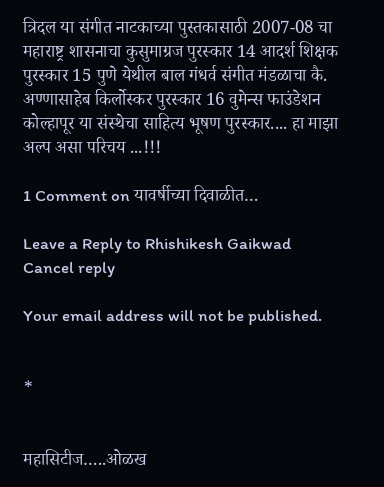त्रिदल या संगीत नाटकाच्या पुस्तकासाठी 2007-08 चा महाराष्ट्र शासनाचा कुसुमाग्रज पुरस्कार 14 आदर्श शिक्षक पुरस्कार 15 पुणे येथील बाल गंधर्व संगीत मंडळाचा कै. अण्णासाहेब किर्लोस्कर पुरस्कार 16 वुमेन्स फाउंडेशन कोल्हापूर या संस्थेचा साहित्य भूषण पुरस्कार.... हा माझा अल्प असा परिचय ...!!!

1 Comment on यावर्षीच्या दिवाळीत…

Leave a Reply to Rhishikesh Gaikwad Cancel reply

Your email address will not be published.


*


महासिटीज…..ओळख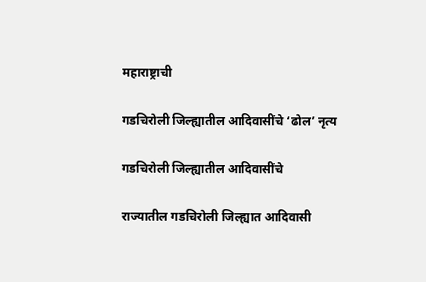महाराष्ट्राची

गडचिरोली जिल्ह्यातील आदिवासींचे ‘ढोल’ नृत्य

गडचिरोली जिल्ह्यातील आदिवासींचे

राज्यातील गडचिरोली जिल्ह्यात आदिवासी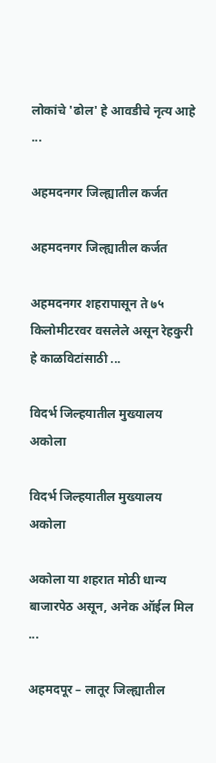लोकांचे 'ढोल' हे आवडीचे नृत्य आहे ...

अहमदनगर जिल्ह्यातील कर्जत

अहमदनगर जिल्ह्यातील कर्जत

अहमदनगर शहरापासून ते ७५ किलोमीटरवर वसलेले असून रेहकुरी हे काळविटांसाठी ...

विदर्भ जिल्हयातील मुख्यालय अकोला

विदर्भ जिल्हयातील मुख्यालय अकोला

अकोला या शहरात मोठी धान्य बाजारपेठ असून, अनेक ऑईल मिल ...

अहमदपूर – लातूर जिल्ह्यातील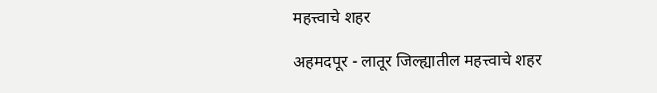महत्त्वाचे शहर

अहमदपूर - लातूर जिल्ह्यातील महत्त्वाचे शहर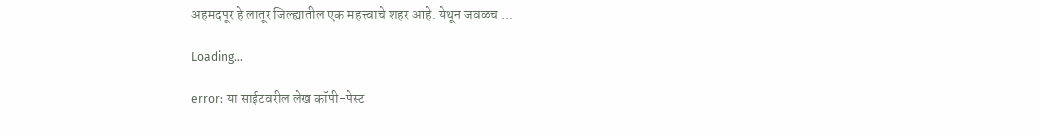अहमदपूर हे लातूर जिल्ह्यातील एक महत्त्वाचे शहर आहे. येथून जवळच ...

Loading…

error: या साईटवरील लेख कॉपी-पेस्ट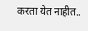करता येत नाहीत..